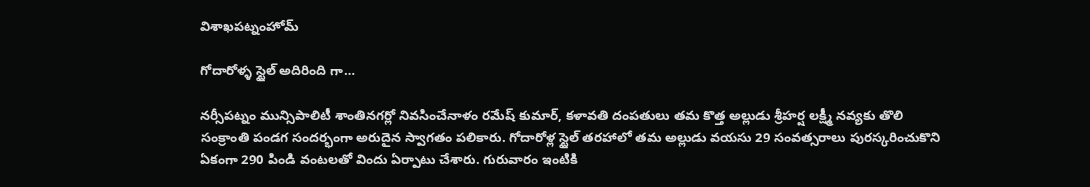విశాఖపట్నంహోమ్

గోదారోళ్ళ స్టైల్ అదిరింది గా…

నర్సీపట్నం మున్సిపాలిటీ శాంతినగర్లో నివసించేనాళం రమేష్ కుమార్, కళావతి దంపతులు తమ కొత్త అల్లుడు శ్రీహర్ష లక్ష్మీ నవ్యకు తొలి సంక్రాంతి పండగ సందర్భంగా అరుదైన స్వాగతం పలికారు. గోదారోళ్ల స్టైల్ తరహాలో తమ అల్లుడు వయసు 29 సంవత్సరాలు పురస్కరించుకొని ఏకంగా 290 పిండి వంటలతో విందు ఏర్పాటు చేశారు. గురువారం ఇంటికి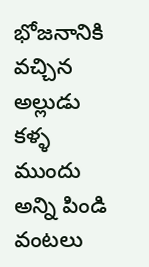భోజనానికి వచ్చిన అల్లుడు కళ్ళ ముందు అన్ని పిండి వంటలు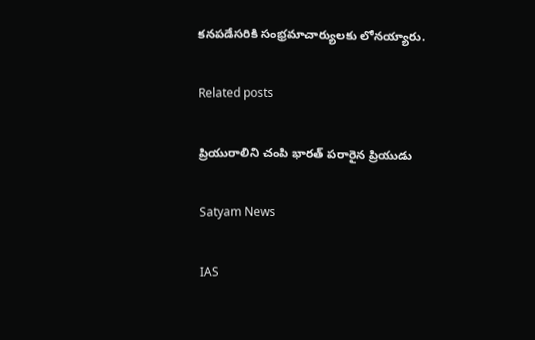కనపడేసరికి సంభ్రమాచార్యులకు లోనయ్యారు.

Related posts

ప్రియురాలిని చంపి భారత్ పరారైన ప్రియుడు

Satyam News

IAS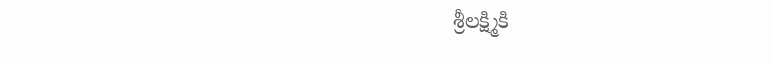శ్రీలక్ష్మికి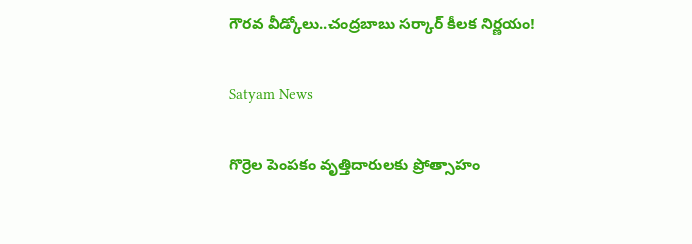గౌరవ వీడ్కోలు..చంద్రబాబు సర్కార్ కీలక నిర్ణయం!

Satyam News

గొర్రెల పెంపకం వృత్తిదారులకు ప్రోత్సాహం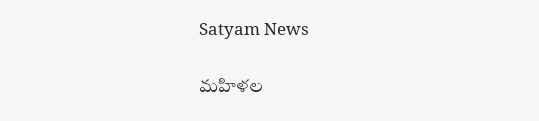Satyam News

మహిళల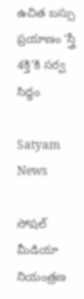ఉచిత బస్సు ప్రయాణం ‘స్త్రీ శక్తి’కి సర్వ సిద్ధం

Satyam News

సోషల్ మీడియా నియంత్రణ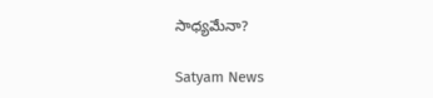సాధ్యమేనా?

Satyam News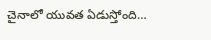చైనాలో యువత ఏడుస్తోంది…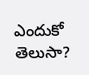ఎందుకో తెలుసా?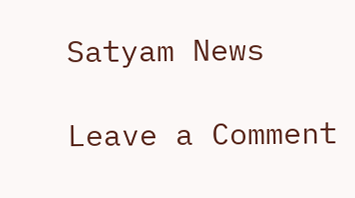Satyam News

Leave a Comment